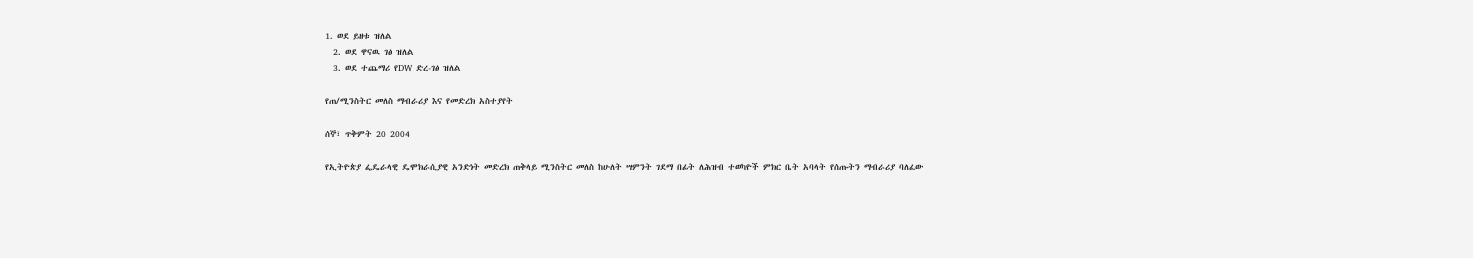1. ወደ ይዘቱ ዝለል
  2. ወደ ዋናዉ ገፅ ዝለል
  3. ወደ ተጨማሪ የDW ድረ-ገፅ ዝለል

የጠ/ሚንስትር መለስ ማብራሪያ እና የመድረክ አስተያየት

ሰኞ፣ ጥቅምት 20 2004

የኢትዮጵያ ፌዴራላዊ ዴሞክራሲያዊ አንድነት መድረክ ጠቅላይ ሚንስትር መለስ ከሁለት ሣምንት ገደማ በፊት ለሕዝብ ተወካዮች ምክር ቤት አባላት የሰጡትን ማብራሪያ ባለፈው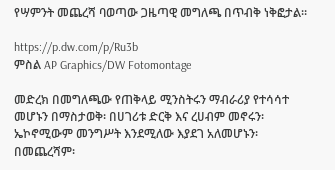የሣምንት መጨረሻ ባወጣው ጋዜጣዊ መግለጫ በጥብቅ ነቅፎታል።

https://p.dw.com/p/Ru3b
ምስል AP Graphics/DW Fotomontage

መድረክ በመግለጫው የጠቅላይ ሚንስትሩን ማብራሪያ የተሳሳተ መሆኑን በማስታወቅ፡ በሀገሪቱ ድርቅ እና ረሀብም መኖሩን፡ ኤኮኖሚውም መንግሥት እንደሚለው እያደገ አለመሆኑን፡ በመጨረሻም፡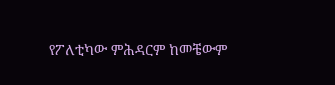የፖለቲካው ምሕዳርም ከመቼውም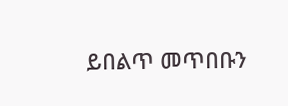ይበልጥ መጥበቡን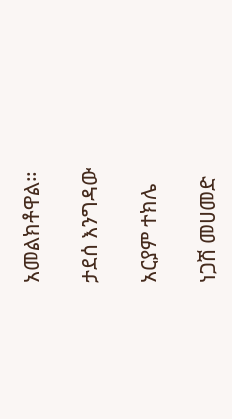አመልክቶዋል።

ታደሰ እንግዳው

አርያም ተክሌ

ነጋሽ መሀመድ